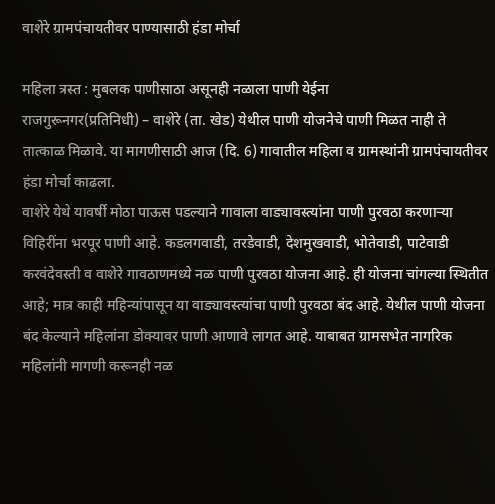वाशेरे ग्रामपंचायतीवर पाण्यासाठी हंडा मोर्चा

महिला त्रस्त : मुबलक पाणीसाठा असूनही नळाला पाणी येईना
राजगुरूनगर(प्रतिनिधी) – वाशेरे (ता. खेड) येथील पाणी योजनेचे पाणी मिळत नाही ते तात्काळ मिळावे. या मागणीसाठी आज (दि. 6) गावातील महिला व ग्रामस्थांनी ग्रामपंचायतीवर हंडा मोर्चा काढला.
वाशेरे येथे यावर्षी मोठा पाऊस पडल्याने गावाला वाड्यावस्त्यांना पाणी पुरवठा करणाऱ्या विहिरींना भरपूर पाणी आहे. कडलगवाडी, तरडेवाडी, देशमुखवाडी, भोतेवाडी, पाटेवाडी करवंदेवस्ती व वाशेरे गावठाणमध्ये नळ पाणी पुरवठा योजना आहे. ही योजना चांगल्या स्थितीत आहे; मात्र काही महिन्यांपासून या वाड्यावस्त्यांचा पाणी पुरवठा बंद आहे. येथील पाणी योजना बंद केल्याने महिलांना डोक्यावर पाणी आणावे लागत आहे. याबाबत ग्रामसभेत नागरिक महिलांनी मागणी करूनही नळ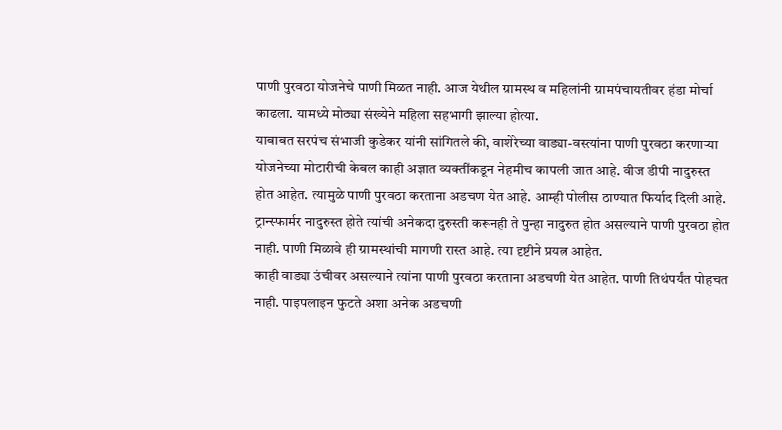पाणी पुरवठा योजनेचे पाणी मिळत नाही. आज येथील ग्रामस्थ व महिलांनी ग्रामपंचायतीवर हंडा मोर्चा काढला. यामध्ये मोठ्या संख्येने महिला सहभागी झाल्या होत्या.
याबाबत सरपंच संभाजी कुडेकर यांनी सांगितले की, वाशेरेच्या वाड्या-वस्त्यांना पाणी पुरवठा करणाऱ्या योजनेच्या मोटारीची केबल काही अज्ञात व्यक्तींकडून नेहमीच कापली जात आहे. वीज डीपी नादुरुस्त होत आहेत. त्यामुळे पाणी पुरवठा करताना अडचण येत आहे. आम्ही पोलीस ठाण्यात फिर्याद दिली आहे. ट्रान्स्फार्मर नादुरुस्त होते त्यांची अनेकदा दुरुस्ती करूनही ते पुन्हा नादुरुत होत असल्याने पाणी पुरवठा होत नाही. पाणी मिळावे ही ग्रामस्थांची मागणी रास्त आहे. त्या दृष्टीने प्रयत्न आहेत.
काही वाड्या उंचीवर असल्याने त्यांना पाणी पुरवठा करताना अडचणी येत आहेत. पाणी तिथंपर्यंत पोहचत नाही. पाइपलाइन फुटते अशा अनेक अडचणी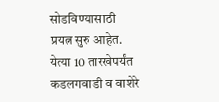सोडविण्यासाठी प्रयत्न सुरु आहेत. येत्या 10 तारखेपर्यंत कडलगवाडी व वाशेरे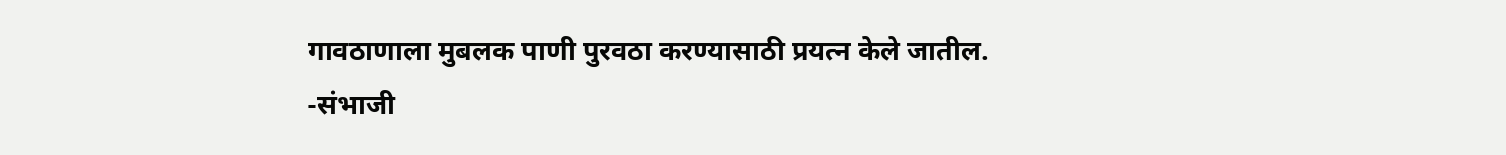गावठाणाला मुबलक पाणी पुरवठा करण्यासाठी प्रयत्न केले जातील.
-संभाजी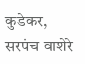कुडेकर, सरपंच वाशेरे